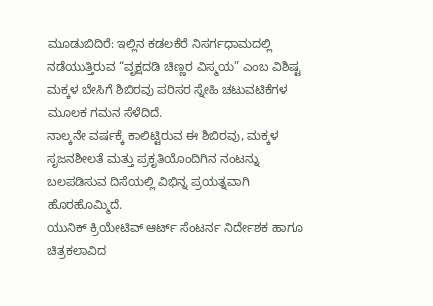ಮೂಡುಬಿದಿರೆ: ಇಲ್ಲಿನ ಕಡಲಕೆರೆ ನಿಸರ್ಗಧಾಮದಲ್ಲಿ ನಡೆಯುತ್ತಿರುವ “ವೃಕ್ಷದಡಿ ಚಿಣ್ಣರ ವಿಸ್ಮಯ” ಎಂಬ ವಿಶಿಷ್ಟ ಮಕ್ಕಳ ಬೇಸಿಗೆ ಶಿಬಿರವು ಪರಿಸರ ಸ್ನೇಹಿ ಚಟುವಟಿಕೆಗಳ ಮೂಲಕ ಗಮನ ಸೆಳೆದಿದೆ.
ನಾಲ್ಕನೇ ವರ್ಷಕ್ಕೆ ಕಾಲಿಟ್ಟಿರುವ ಈ ಶಿಬಿರವು, ಮಕ್ಕಳ ಸೃಜನಶೀಲತೆ ಮತ್ತು ಪ್ರಕೃತಿಯೊಂದಿಗಿನ ನಂಟನ್ನು ಬಲಪಡಿಸುವ ದಿಸೆಯಲ್ಲಿ ವಿಭಿನ್ನ ಪ್ರಯತ್ನವಾಗಿ ಹೊರಹೊಮ್ಮಿದೆ.
ಯುನಿಕ್ ಕ್ರಿಯೇಟಿವ್ ಆರ್ಟ್ ಸೆಂಟರ್ನ ನಿರ್ದೇಶಕ ಹಾಗೂ ಚಿತ್ರಕಲಾವಿದ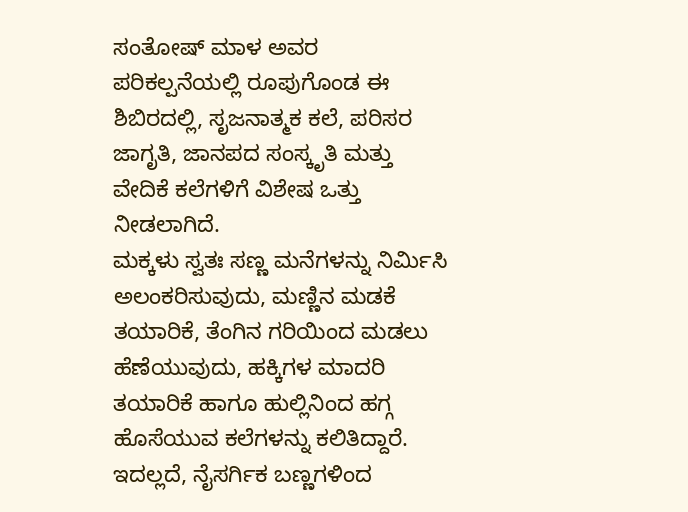ಸಂತೋಷ್ ಮಾಳ ಅವರ ಪರಿಕಲ್ಪನೆಯಲ್ಲಿ ರೂಪುಗೊಂಡ ಈ ಶಿಬಿರದಲ್ಲಿ, ಸೃಜನಾತ್ಮಕ ಕಲೆ, ಪರಿಸರ ಜಾಗೃತಿ, ಜಾನಪದ ಸಂಸ್ಕೃತಿ ಮತ್ತು ವೇದಿಕೆ ಕಲೆಗಳಿಗೆ ವಿಶೇಷ ಒತ್ತು ನೀಡಲಾಗಿದೆ.
ಮಕ್ಕಳು ಸ್ವತಃ ಸಣ್ಣ ಮನೆಗಳನ್ನು ನಿರ್ಮಿಸಿ ಅಲಂಕರಿಸುವುದು, ಮಣ್ಣಿನ ಮಡಕೆ ತಯಾರಿಕೆ, ತೆಂಗಿನ ಗರಿಯಿಂದ ಮಡಲು ಹೆಣೆಯುವುದು, ಹಕ್ಕಿಗಳ ಮಾದರಿ ತಯಾರಿಕೆ ಹಾಗೂ ಹುಲ್ಲಿನಿಂದ ಹಗ್ಗ ಹೊಸೆಯುವ ಕಲೆಗಳನ್ನು ಕಲಿತಿದ್ದಾರೆ.
ಇದಲ್ಲದೆ, ನೈಸರ್ಗಿಕ ಬಣ್ಣಗಳಿಂದ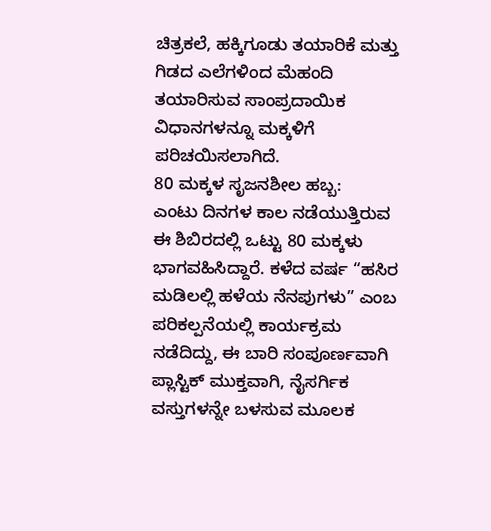ಚಿತ್ರಕಲೆ, ಹಕ್ಕಿಗೂಡು ತಯಾರಿಕೆ ಮತ್ತು ಗಿಡದ ಎಲೆಗಳಿಂದ ಮೆಹಂದಿ ತಯಾರಿಸುವ ಸಾಂಪ್ರದಾಯಿಕ ವಿಧಾನಗಳನ್ನೂ ಮಕ್ಕಳಿಗೆ ಪರಿಚಯಿಸಲಾಗಿದೆ.
80 ಮಕ್ಕಳ ಸೃಜನಶೀಲ ಹಬ್ಬ:
ಎಂಟು ದಿನಗಳ ಕಾಲ ನಡೆಯುತ್ತಿರುವ ಈ ಶಿಬಿರದಲ್ಲಿ ಒಟ್ಟು 80 ಮಕ್ಕಳು ಭಾಗವಹಿಸಿದ್ದಾರೆ. ಕಳೆದ ವರ್ಷ “ಹಸಿರ ಮಡಿಲಲ್ಲಿ ಹಳೆಯ ನೆನಪುಗಳು” ಎಂಬ ಪರಿಕಲ್ಪನೆಯಲ್ಲಿ ಕಾರ್ಯಕ್ರಮ ನಡೆದಿದ್ದು, ಈ ಬಾರಿ ಸಂಪೂರ್ಣವಾಗಿ ಪ್ಲಾಸ್ಟಿಕ್ ಮುಕ್ತವಾಗಿ, ನೈಸರ್ಗಿಕ ವಸ್ತುಗಳನ್ನೇ ಬಳಸುವ ಮೂಲಕ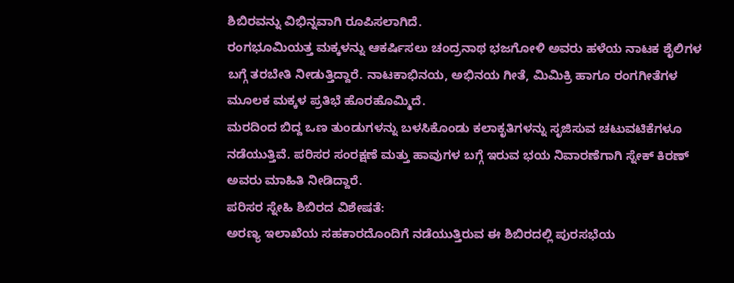ಶಿಬಿರವನ್ನು ವಿಭಿನ್ನವಾಗಿ ರೂಪಿಸಲಾಗಿದೆ.
ರಂಗಭೂಮಿಯತ್ತ ಮಕ್ಕಳನ್ನು ಆಕರ್ಷಿಸಲು ಚಂದ್ರನಾಥ ಭಜಗೋಳಿ ಅವರು ಹಳೆಯ ನಾಟಕ ಶೈಲಿಗಳ ಬಗ್ಗೆ ತರಬೇತಿ ನೀಡುತ್ತಿದ್ದಾರೆ. ನಾಟಕಾಭಿನಯ, ಅಭಿನಯ ಗೀತೆ, ಮಿಮಿಕ್ರಿ ಹಾಗೂ ರಂಗಗೀತೆಗಳ ಮೂಲಕ ಮಕ್ಕಳ ಪ್ರತಿಭೆ ಹೊರಹೊಮ್ಮಿದೆ.
ಮರದಿಂದ ಬಿದ್ದ ಒಣ ತುಂಡುಗಳನ್ನು ಬಳಸಿಕೊಂಡು ಕಲಾಕೃತಿಗಳನ್ನು ಸೃಜಿಸುವ ಚಟುವಟಿಕೆಗಳೂ ನಡೆಯುತ್ತಿವೆ. ಪರಿಸರ ಸಂರಕ್ಷಣೆ ಮತ್ತು ಹಾವುಗಳ ಬಗ್ಗೆ ಇರುವ ಭಯ ನಿವಾರಣೆಗಾಗಿ ಸ್ನೇಕ್ ಕಿರಣ್ ಅವರು ಮಾಹಿತಿ ನೀಡಿದ್ದಾರೆ.
ಪರಿಸರ ಸ್ನೇಹಿ ಶಿಬಿರದ ವಿಶೇಷತೆ:
ಅರಣ್ಯ ಇಲಾಖೆಯ ಸಹಕಾರದೊಂದಿಗೆ ನಡೆಯುತ್ತಿರುವ ಈ ಶಿಬಿರದಲ್ಲಿ ಪುರಸಭೆಯ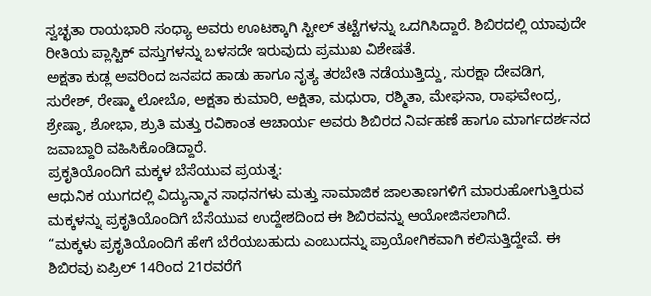ಸ್ವಚ್ಛತಾ ರಾಯಭಾರಿ ಸಂಧ್ಯಾ ಅವರು ಊಟಕ್ಕಾಗಿ ಸ್ಟೀಲ್ ತಟ್ಟೆಗಳನ್ನು ಒದಗಿಸಿದ್ದಾರೆ. ಶಿಬಿರದಲ್ಲಿ ಯಾವುದೇ ರೀತಿಯ ಪ್ಲಾಸ್ಟಿಕ್ ವಸ್ತುಗಳನ್ನು ಬಳಸದೇ ಇರುವುದು ಪ್ರಮುಖ ವಿಶೇಷತೆ.
ಅಕ್ಷತಾ ಕುಡ್ಲ ಅವರಿಂದ ಜನಪದ ಹಾಡು ಹಾಗೂ ನೃತ್ಯ ತರಬೇತಿ ನಡೆಯುತ್ತಿದ್ದು, ಸುರಕ್ಷಾ ದೇವಡಿಗ, ಸುರೇಶ್, ರೇಷ್ಮಾ ಲೋಬೊ, ಅಕ್ಷತಾ ಕುಮಾರಿ, ಅಕ್ಷಿತಾ, ಮಧುರಾ, ರಶ್ಮಿತಾ, ಮೇಘನಾ, ರಾಘವೇಂದ್ರ, ಶ್ರೇಷ್ಠಾ, ಶೋಭಾ, ಶ್ರುತಿ ಮತ್ತು ರವಿಕಾಂತ ಆಚಾರ್ಯ ಅವರು ಶಿಬಿರದ ನಿರ್ವಹಣೆ ಹಾಗೂ ಮಾರ್ಗದರ್ಶನದ ಜವಾಬ್ದಾರಿ ವಹಿಸಿಕೊಂಡಿದ್ದಾರೆ.
ಪ್ರಕೃತಿಯೊಂದಿಗೆ ಮಕ್ಕಳ ಬೆಸೆಯುವ ಪ್ರಯತ್ನ:
ಆಧುನಿಕ ಯುಗದಲ್ಲಿ ವಿದ್ಯುನ್ಮಾನ ಸಾಧನಗಳು ಮತ್ತು ಸಾಮಾಜಿಕ ಜಾಲತಾಣಗಳಿಗೆ ಮಾರುಹೋಗುತ್ತಿರುವ ಮಕ್ಕಳನ್ನು ಪ್ರಕೃತಿಯೊಂದಿಗೆ ಬೆಸೆಯುವ ಉದ್ದೇಶದಿಂದ ಈ ಶಿಬಿರವನ್ನು ಆಯೋಜಿಸಲಾಗಿದೆ.
“ಮಕ್ಕಳು ಪ್ರಕೃತಿಯೊಂದಿಗೆ ಹೇಗೆ ಬೆರೆಯಬಹುದು ಎಂಬುದನ್ನು ಪ್ರಾಯೋಗಿಕವಾಗಿ ಕಲಿಸುತ್ತಿದ್ದೇವೆ. ಈ ಶಿಬಿರವು ಏಪ್ರಿಲ್ 14ರಿಂದ 21ರವರೆಗೆ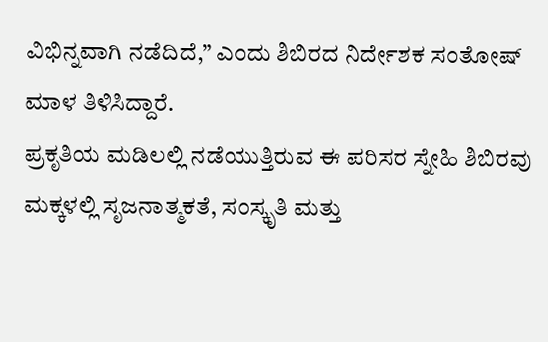ವಿಭಿನ್ನವಾಗಿ ನಡೆದಿದೆ,” ಎಂದು ಶಿಬಿರದ ನಿರ್ದೇಶಕ ಸಂತೋಷ್ ಮಾಳ ತಿಳಿಸಿದ್ದಾರೆ.
ಪ್ರಕೃತಿಯ ಮಡಿಲಲ್ಲಿ ನಡೆಯುತ್ತಿರುವ ಈ ಪರಿಸರ ಸ್ನೇಹಿ ಶಿಬಿರವು ಮಕ್ಕಳಲ್ಲಿ ಸೃಜನಾತ್ಮಕತೆ, ಸಂಸ್ಕೃತಿ ಮತ್ತು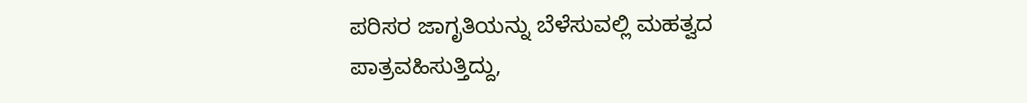ಪರಿಸರ ಜಾಗೃತಿಯನ್ನು ಬೆಳೆಸುವಲ್ಲಿ ಮಹತ್ವದ ಪಾತ್ರವಹಿಸುತ್ತಿದ್ದು,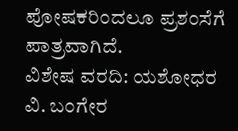ಪೋಷಕರಿಂದಲೂ ಪ್ರಶಂಸೆಗೆ ಪಾತ್ರವಾಗಿದೆ.
ವಿಶೇಷ ವರದಿ: ಯಶೋಧರ ವಿ. ಬಂಗೇರ